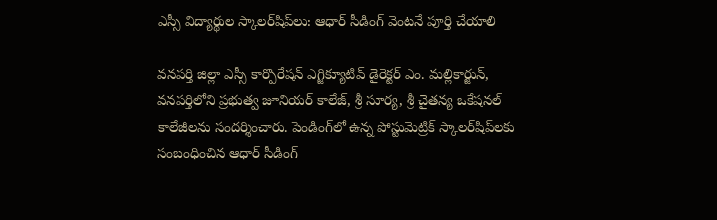ఎస్సీ విద్యార్థుల స్కాలర్‌షిప్‌లు: ఆధార్ సీడింగ్ వెంటనే పూర్తి చేయాలి

వనపర్తి జిల్లా ఎస్సీ కార్పొరేషన్ ఎగ్జిక్యూటివ్ డైరెక్టర్ ఎం. మల్లికార్జున్, వనపర్తిలోని ప్రభుత్వ జూనియర్ కాలేజ్, శ్రీ సూర్య, శ్రీ చైతన్య ఒకేషనల్ కాలేజీలను సందర్శించారు. పెండింగ్‌లో ఉన్న పోస్టుమెట్రిక్ స్కాలర్‌షిప్‌లకు సంబంధించిన ఆధార్ సీడింగ్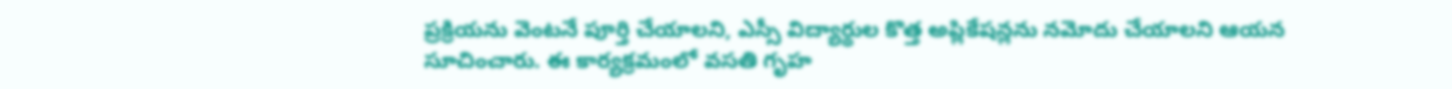ప్రక్రియను వెంటనే పూర్తి చేయాలని, ఎస్సీ విద్యార్థుల కొత్త అప్లికేషన్లను నమోదు చేయాలని ఆయన సూచించారు. ఈ కార్యక్రమంలో వసతి గృహ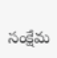సంక్షేమ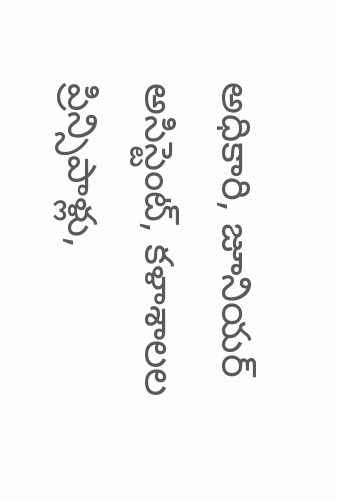అధికారి, జూనియర్ అసిస్టెంట్, కళాశాలల ప్రిన్సిపాళ్లు,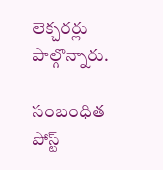లెక్చరర్లు పాల్గొన్నారు.

సంబంధిత పోస్ట్